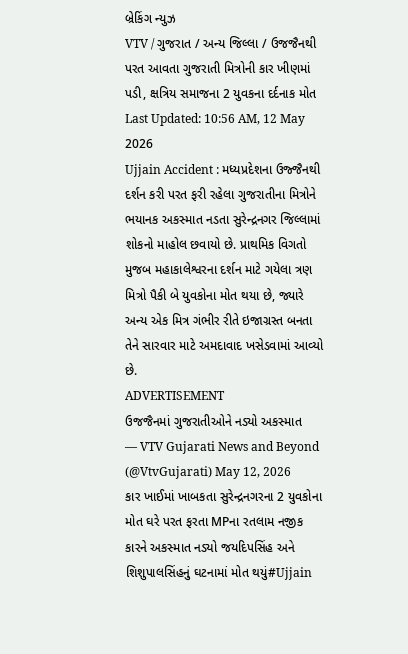બ્રેકિંગ ન્યુઝ
VTV / ગુજરાત / અન્ય જિલ્લા / ઉજજૈનથી પરત આવતા ગુજરાતી મિત્રોની કાર ખીણમાં પડી, ક્ષત્રિય સમાજના 2 યુવકના દર્દનાક મોત
Last Updated: 10:56 AM, 12 May 2026
Ujjain Accident : મધ્યપ્રદેશના ઉજ્જૈનથી દર્શન કરી પરત ફરી રહેલા ગુજરાતીના મિત્રોને ભયાનક અકસ્માત નડતા સુરેન્દ્રનગર જિલ્લામાં શોકનો માહોલ છવાયો છે. પ્રાથમિક વિગતો મુજબ મહાકાલેશ્વરના દર્શન માટે ગયેલા ત્રણ મિત્રો પૈકી બે યુવકોના મોત થયા છે, જ્યારે અન્ય એક મિત્ર ગંભીર રીતે ઇજાગ્રસ્ત બનતા તેને સારવાર માટે અમદાવાદ ખસેડવામાં આવ્યો છે.
ADVERTISEMENT
ઉજજૈનમાં ગુજરાતીઓને નડ્યો અકસ્માત
— VTV Gujarati News and Beyond (@VtvGujarati) May 12, 2026
કાર ખાઈમાં ખાબકતા સુરેન્દ્રનગરના 2 યુવકોના મોત ઘરે પરત ફરતા MPના રતલામ નજીક કારને અકસ્માત નડ્યો જયદિપસિંહ અને શિશુપાલસિંહનું ઘટનામાં મોત થયું#Ujjain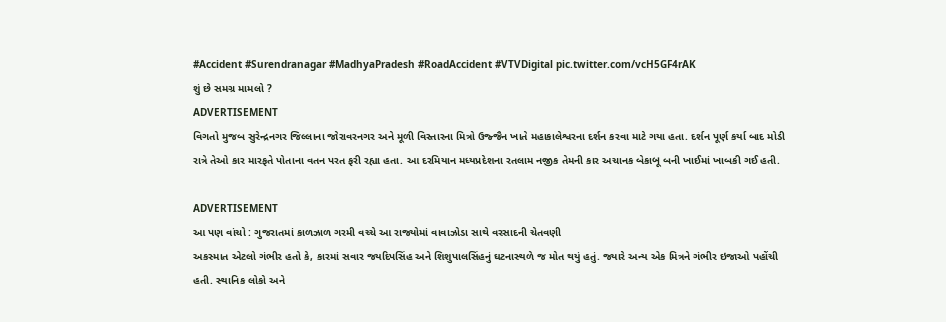#Accident #Surendranagar #MadhyaPradesh #RoadAccident #VTVDigital pic.twitter.com/vcH5GF4rAK
શું છે સમગ્ર મામલો ?
ADVERTISEMENT
વિગતો મુજબ સુરેન્દ્રનગર જિલ્લાના જોરાવરનગર અને મૂળી વિસ્તારના મિત્રો ઉજ્જૈન ખાતે મહાકાલેશ્વરના દર્શન કરવા માટે ગયા હતા. દર્શન પૂર્ણ કર્યા બાદ મોડી રાત્રે તેઓ કાર મારફતે પોતાના વતન પરત ફરી રહ્યા હતા. આ દરમિયાન મધ્યપ્રદેશના રતલામ નજીક તેમની કાર અચાનક બેકાબૂ બની ખાઈમાં ખાબકી ગઈ હતી.

ADVERTISEMENT
આ પણ વાંચો : ગુજરાતમાં કાળઝાળ ગરમી વચ્ચે આ રાજ્યોમાં વાવાઝોડા સાથે વરસાદની ચેતવણી
અકસ્માત એટલો ગંભીર હતો કે, કારમાં સવાર જયદિપસિંહ અને શિશુપાલસિંહનું ઘટનાસ્થળે જ મોત થયું હતું. જ્યારે અન્ય એક મિત્રને ગંભીર ઇજાઓ પહોંચી હતી. સ્થાનિક લોકો અને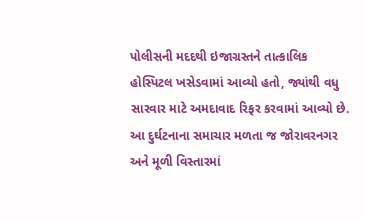પોલીસની મદદથી ઇજાગ્રસ્તને તાત્કાલિક હોસ્પિટલ ખસેડવામાં આવ્યો હતો, જ્યાંથી વધુ સારવાર માટે અમદાવાદ રિફર કરવામાં આવ્યો છે. આ દુર્ઘટનાના સમાચાર મળતા જ જોરાવરનગર અને મૂળી વિસ્તારમાં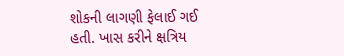શોકની લાગણી ફેલાઈ ગઈ હતી. ખાસ કરીને ક્ષત્રિય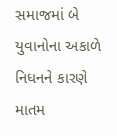સમાજમાં બે યુવાનોના અકાળે નિધનને કારણે માતમ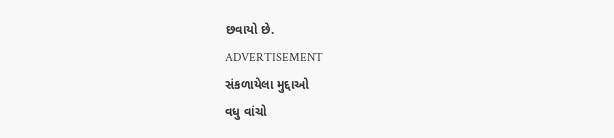છવાયો છે.
ADVERTISEMENT
સંકળાયેલા મુદ્દાઓ
વધુ વાંચો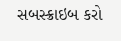સબસ્ક્રાઇબ કરો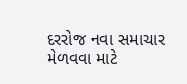દરરોજ નવા સમાચાર મેળવવા માટે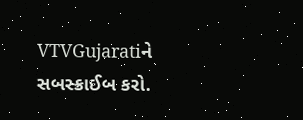VTVGujaratiને સબસ્ક્રાઈબ કરો.